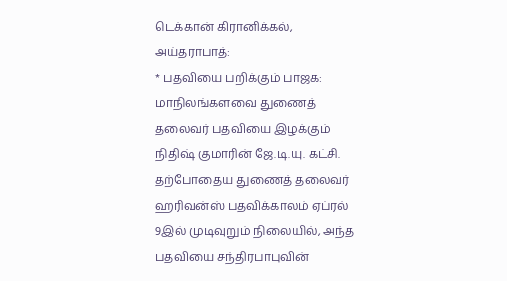டெக்கான் கிரானிக்கல், அய்தராபாத்:
* பதவியை பறிக்கும் பாஜக: மாநிலங்களவை துணைத் தலைவர் பதவியை இழக்கும் நிதிஷ் குமாரின் ஜே.டி.யு. கட்சி. தற்போதைய துணைத் தலைவர் ஹரிவன்ஸ் பதவிக்காலம் ஏப்ரல் 9இல் முடிவுறும் நிலையில், அந்த பதவியை சந்திரபாபுவின்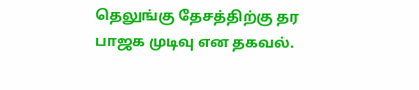தெலுங்கு தேசத்திற்கு தர பாஜக முடிவு என தகவல்.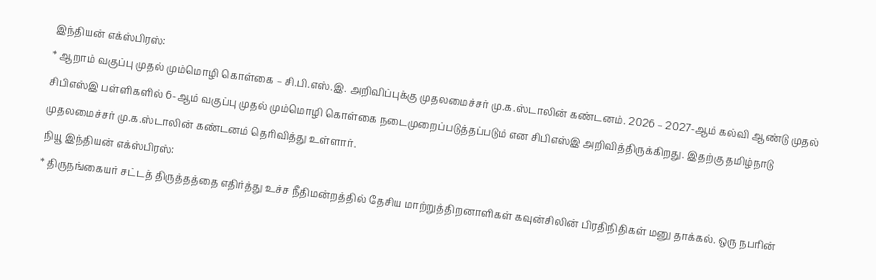இந்தியன் எக்ஸ்பிரஸ்:
* ஆறாம் வகுப்பு முதல் மும்மொழி கொள்கை – சி.பி.எஸ்.இ. அறிவிப்புக்கு முதலமைச்சர் மு.க.ஸ்டாலின் கண்டனம். 2026 – 2027-ஆம் கல்வி ஆண்டு முதல் சிபிஎஸ்இ பள்ளிகளில் 6-ஆம் வகுப்பு முதல் மும்மொழி கொள்கை நடைமுறைப்படுத்தப்படும் என சிபிஎஸ்இ அறிவித்திருக்கிறது. இதற்கு தமிழ்நாடு முதலமைச்சர் மு.க.ஸ்டாலின் கண்டனம் தெரிவித்து உள்ளார்.
நியூ இந்தியன் எக்ஸ்பிரஸ்:
* திருநங்கையர் சட்டத் திருத்தத்தை எதிர்த்து உச்ச நீதிமன்றத்தில் தேசிய மாற்றுத்திறனாளிகள் கவுன்சிலின் பிரதிநிதிகள் மனு தாக்கல். ஒரு நபரின்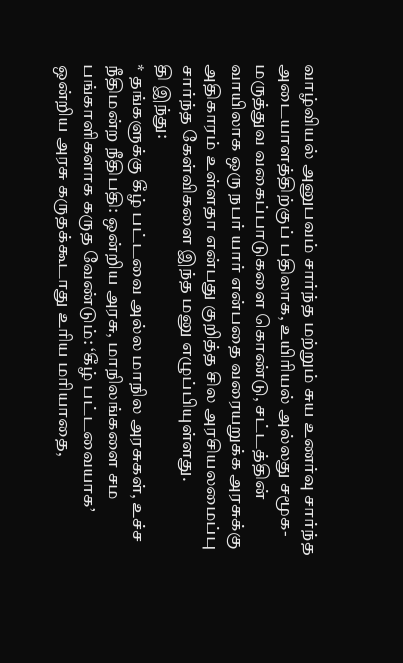வாழ்வியல் அனுபவம் சார்ந்த மற்றும் சுய உணர்வு சார்ந்த அடையாளத்திற்குப் பதிலாக, உயிரியல் அல்லது சமூக-மருத்துவ வகைப்பாடுகளை கொண்டு, சட்டத்தின் வாயிலாக ஒரு நபர் யார் என்பதை வரையறுக்க அரசுக்கு அதிகாரம் உள்ளதா என்பது குறித்த சில அரசியலமைப்பு சார்ந்த கேள்விகளை இந்த மனு எழுப்பியுள்ளது.
தி இந்து:
* தங்களுக்கு கீழ் பட்டவை அல்ல மாநில அரசுகள், உச்ச நீதிமன்ற நீதிபதி: ஒன்றிய அரசு, மாநிலங்களை சம பங்காளிகளாக கருத வேண்டும்: ‘கீழ் பட்டவையாக’ ஒன்றிய அரசு கருதக்கூடாது உரிய மரியாதை,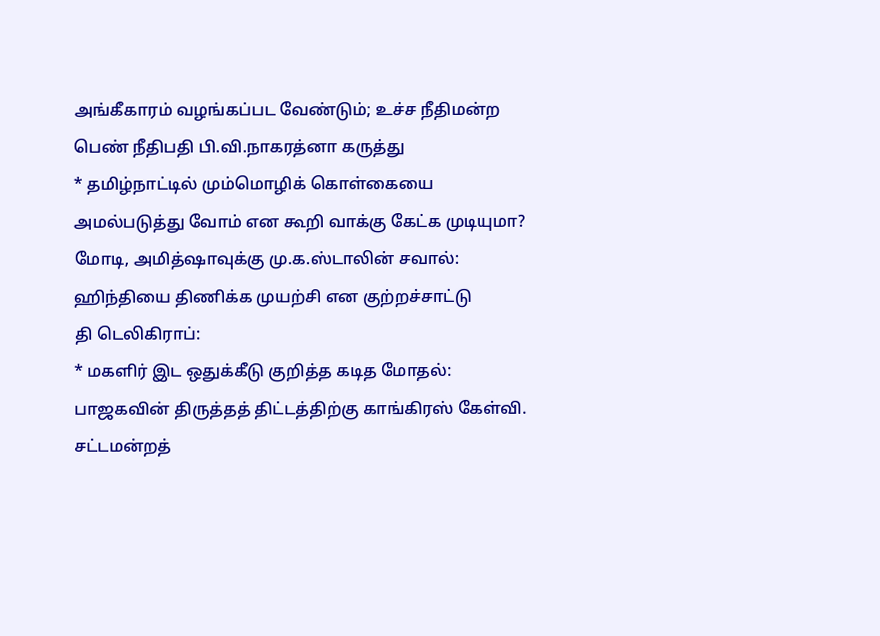அங்கீகாரம் வழங்கப்பட வேண்டும்; உச்ச நீதிமன்ற பெண் நீதிபதி பி.வி.நாகரத்னா கருத்து
* தமிழ்நாட்டில் மும்மொழிக் கொள்கையை அமல்படுத்து வோம் என கூறி வாக்கு கேட்க முடியுமா? மோடி, அமித்ஷாவுக்கு மு.க.ஸ்டாலின் சவால்: ஹிந்தியை திணிக்க முயற்சி என குற்றச்சாட்டு
தி டெலிகிராப்:
* மகளிர் இட ஒதுக்கீடு குறித்த கடித மோதல்: பாஜகவின் திருத்தத் திட்டத்திற்கு காங்கிரஸ் கேள்வி. சட்டமன்றத்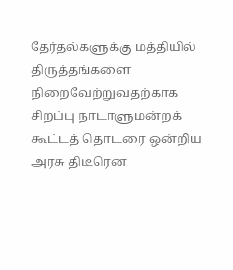தேர்தல்களுக்கு மத்தியில் திருத்தங்களை நிறைவேற்றுவதற்காக சிறப்பு நாடாளுமன்றக் கூட்டத் தொடரை ஒன்றிய அரசு திடீரென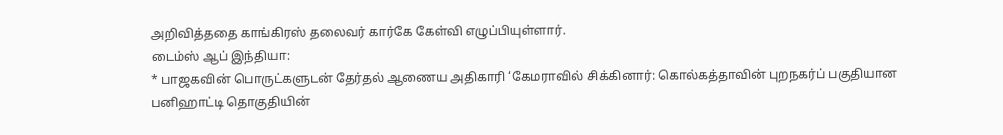அறிவித்ததை காங்கிரஸ் தலைவர் கார்கே கேள்வி எழுப்பியுள்ளார்.
டைம்ஸ் ஆப் இந்தியா:
* பாஜகவின் பொருட்களுடன் தேர்தல் ஆணைய அதிகாரி ‘கேமராவில் சிக்கினார்: கொல்கத்தாவின் புறநகர்ப் பகுதியான பனிஹாட்டி தொகுதியின்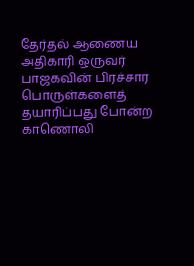தேர்தல் ஆணைய அதிகாரி ஒருவர் பாஜகவின் பிரச்சார பொருள்களைத் தயாரிப்பது போன்ற காணொலி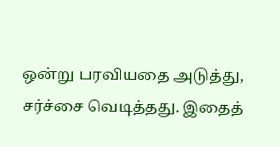ஒன்று பரவியதை அடுத்து, சர்ச்சை வெடித்தது. இதைத்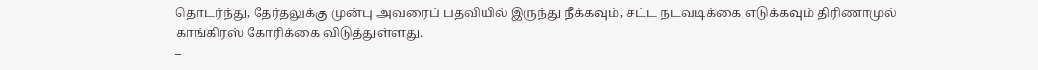தொடர்ந்து, தேர்தலுக்கு முன்பு அவரைப் பதவியில் இருந்து நீக்கவும், சட்ட நடவடிக்கை எடுக்கவும் திரிணாமுல் காங்கிரஸ் கோரிக்கை விடுத்துள்ளது.
–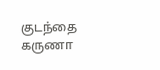குடந்தை கருணா